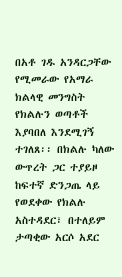በአቶ ገዱ አንዳርጋቸው የሚመራው የአማራ ክልላዊ መንግስት የክልሉን ወጣቶች እያባበለ እንደሚገኝ ተገለጸ፡፡ በክልሉ ካለው ውጥረት ጋር ተያይዞ ከፍተኛ ድንጋጤ ላይ የወደቀው የክልሉ አስተዳደር፣ በተለይም ታጣቂው አርሶ አደር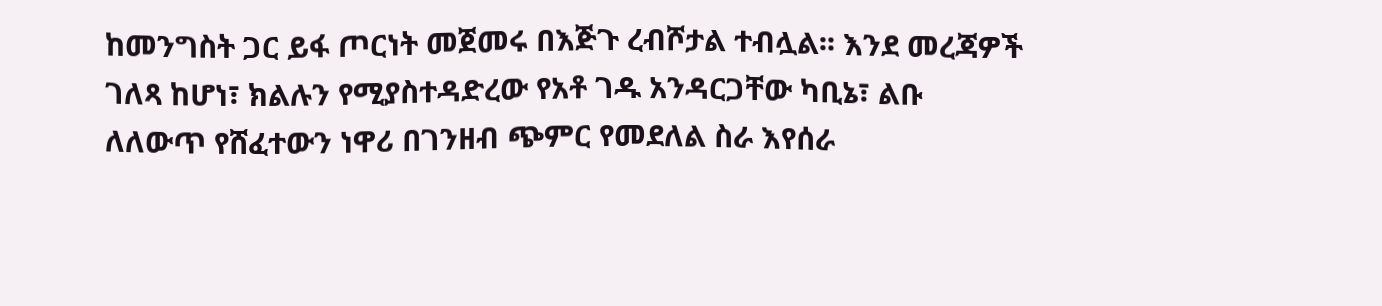ከመንግስት ጋር ይፋ ጦርነት መጀመሩ በእጅጉ ረብሾታል ተብሏል፡፡ እንደ መረጃዎች ገለጻ ከሆነ፣ ክልሉን የሚያስተዳድረው የአቶ ገዱ አንዳርጋቸው ካቢኔ፣ ልቡ ለለውጥ የሸፈተውን ነዋሪ በገንዘብ ጭምር የመደለል ስራ እየሰራ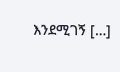እንደሚገኝ […]